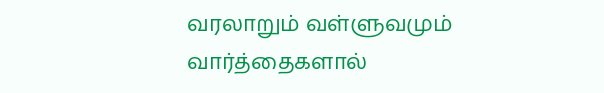வரலாறும் வள்ளுவமும்
வார்த்தைகளால்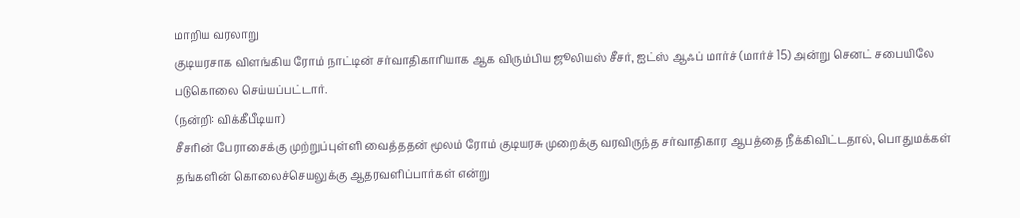மாறிய வரலாறு
குடியரசாக விளங்கிய ரோம் நாட்டின் சர்வாதிகாரியாக ஆக விரும்பிய ஜூலியஸ் சீசர், ஐட்ஸ் ஆஃப் மார்ச் (மார்ச் 15) அன்று செனட் சபையிலே படுகொலை செய்யப்பட்டார்.
(நன்றி: விக்கீபீடியா)
சீசரின் பேராசைக்கு முற்றுப்புள்ளி வைத்ததன் மூலம் ரோம் குடியரசு முறைக்கு வரவிருந்த சர்வாதிகார ஆபத்தை நீக்கிவிட்டதால், பொதுமக்கள் தங்களின் கொலைச்செயலுக்கு ஆதரவளிப்பார்கள் என்று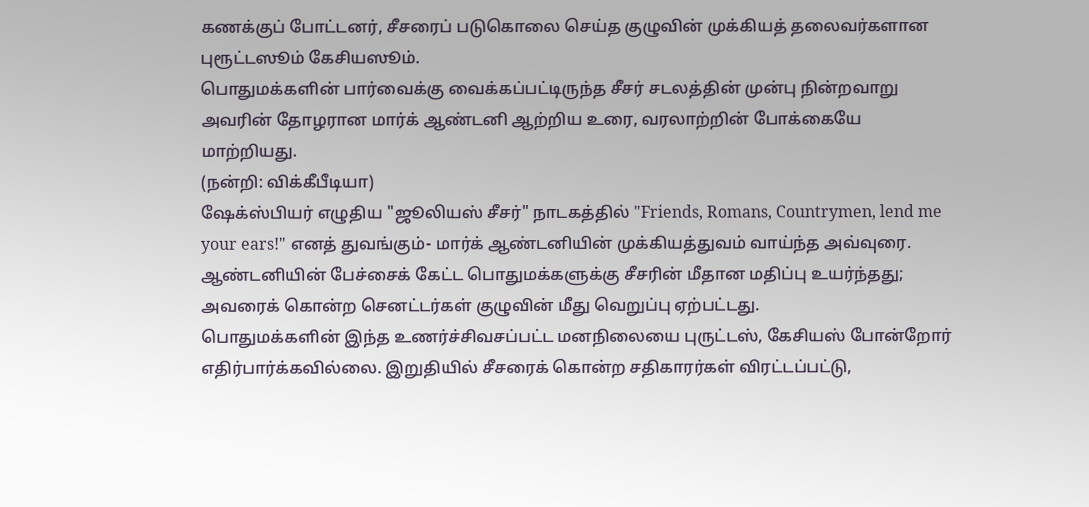கணக்குப் போட்டனர், சீசரைப் படுகொலை செய்த குழுவின் முக்கியத் தலைவர்களான புரூட்டஸூம் கேசியஸூம்.
பொதுமக்களின் பார்வைக்கு வைக்கப்பட்டிருந்த சீசர் சடலத்தின் முன்பு நின்றவாறு அவரின் தோழரான மார்க் ஆண்டனி ஆற்றிய உரை, வரலாற்றின் போக்கையே மாற்றியது.
(நன்றி: விக்கீபீடியா)
ஷேக்ஸ்பியர் எழுதிய "ஜூலியஸ் சீசர்" நாடகத்தில் "Friends, Romans, Countrymen, lend me your ears!" எனத் துவங்கும்- மார்க் ஆண்டனியின் முக்கியத்துவம் வாய்ந்த அவ்வுரை.
ஆண்டனியின் பேச்சைக் கேட்ட பொதுமக்களுக்கு சீசரின் மீதான மதிப்பு உயர்ந்தது; அவரைக் கொன்ற செனட்டர்கள் குழுவின் மீது வெறுப்பு ஏற்பட்டது.
பொதுமக்களின் இந்த உணர்ச்சிவசப்பட்ட மனநிலையை புருட்டஸ், கேசியஸ் போன்றோர் எதிர்பார்க்கவில்லை. இறுதியில் சீசரைக் கொன்ற சதிகாரர்கள் விரட்டப்பட்டு,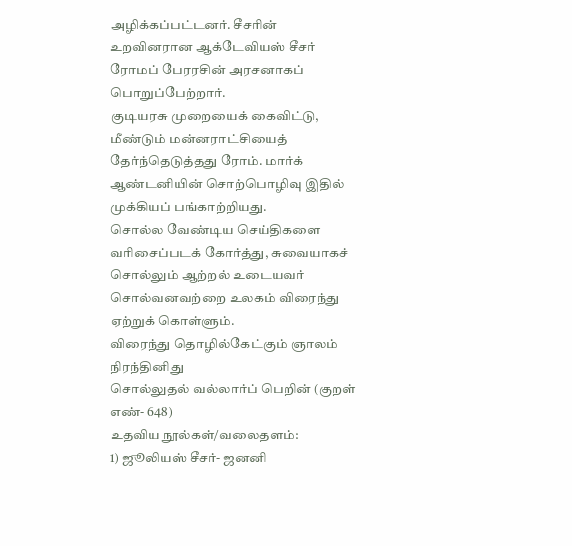அழிக்கப்பட்டனர். சீசரின் உறவினரான ஆக்டேவியஸ் சீசர் ரோமப் பேரரசின் அரசனாகப் பொறுப்பேற்றார்.
குடியரசு முறையைக் கைவிட்டு, மீண்டும் மன்னராட்சியைத் தேர்ந்தெடுத்தது ரோம். மார்க் ஆண்டனியின் சொற்பொழிவு இதில் முக்கியப் பங்காற்றியது.
சொல்ல வேண்டிய செய்திகளை வரிசைப்படக் கோர்த்து, சுவையாகச் சொல்லும் ஆற்றல் உடையவர் சொல்வனவற்றை உலகம் விரைந்து ஏற்றுக் கொள்ளும்.
விரைந்து தொழில்கேட்கும் ஞாலம் நிரந்தினிது
சொல்லுதல் வல்லார்ப் பெறின் (குறள் எண்- 648)
உதவிய நூல்கள்/வலைதளம்:
1) ஜூலியஸ் சீசர்- ஜனனி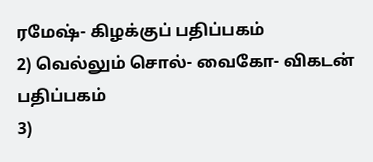ரமேஷ்- கிழக்குப் பதிப்பகம்
2) வெல்லும் சொல்- வைகோ- விகடன் பதிப்பகம்
3)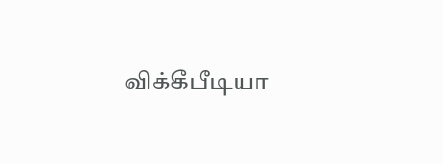விக்கீபீடியா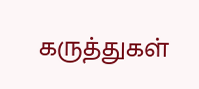கருத்துகள்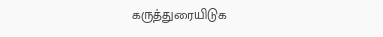கருத்துரையிடுக